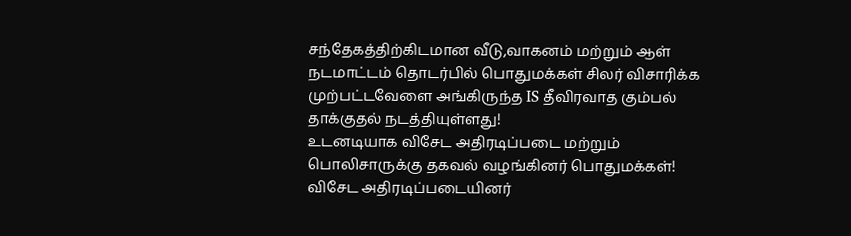சந்தேகத்திற்கிடமான வீடு,வாகனம் மற்றும் ஆள் நடமாட்டம் தொடர்பில் பொதுமக்கள் சிலர் விசாரிக்க முற்பட்டவேளை அங்கிருந்த IS தீவிரவாத கும்பல் தாக்குதல் நடத்தியுள்ளது!
உடனடியாக விசேட அதிரடிப்படை மற்றும் பொலிசாருக்கு தகவல் வழங்கினர் பொதுமக்கள்!
விசேட அதிரடிப்படையினர்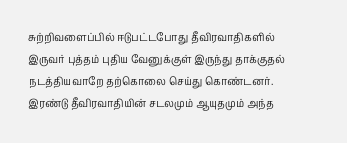சுற்றிவளைப்பில் ஈடுபட்டபோது தீவிரவாதிகளில் இருவர் புத்தம் புதிய வேனுக்குள் இருந்து தாக்குதல் நடத்தியவாறே தற்கொலை செய்து கொண்டனர்.
இரண்டு தீவிரவாதியின் சடலமும் ஆயுதமும் அந்த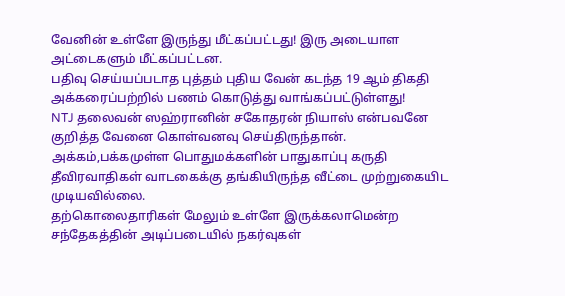வேனின் உள்ளே இருந்து மீட்கப்பட்டது! இரு அடையாள அட்டைகளும் மீட்கப்பட்டன.
பதிவு செய்யப்படாத புத்தம் புதிய வேன் கடந்த 19 ஆம் திகதி அக்கரைப்பற்றில் பணம் கொடுத்து வாங்கப்பட்டுள்ளது!
NTJ தலைவன் ஸஹ்ரானின் சகோதரன் நியாஸ் என்பவனே குறித்த வேனை கொள்வனவு செய்திருந்தான்.
அக்கம்,பக்கமுள்ள பொதுமக்களின் பாதுகாப்பு கருதி தீவிரவாதிகள் வாடகைக்கு தங்கியிருந்த வீட்டை முற்றுகையிட முடியவில்லை.
தற்கொலைதாரிகள் மேலும் உள்ளே இருக்கலாமென்ற சந்தேகத்தின் அடிப்படையில் நகர்வுகள்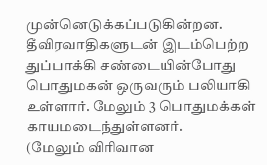முன்னெடுக்கப்படுகின்றன.
தீவிரவாதிகளுடன் இடம்பெற்ற துப்பாக்கி சண்டையின்போது பொதுமகன் ஒருவரும் பலியாகி உள்ளார். மேலும் 3 பொதுமக்கள் காயமடைந்துள்ளனர்.
(மேலும் விரிவான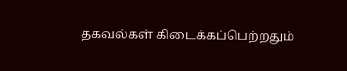தகவல்கள் கிடைக்கப்பெற்றதும்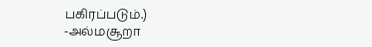பகிரப்படும்.)
-அல்மசூறா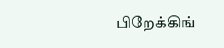பிறேக்கிங்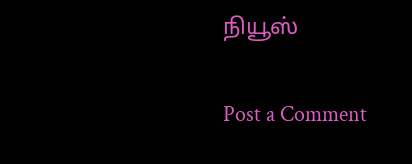நியூஸ்

Post a Comment